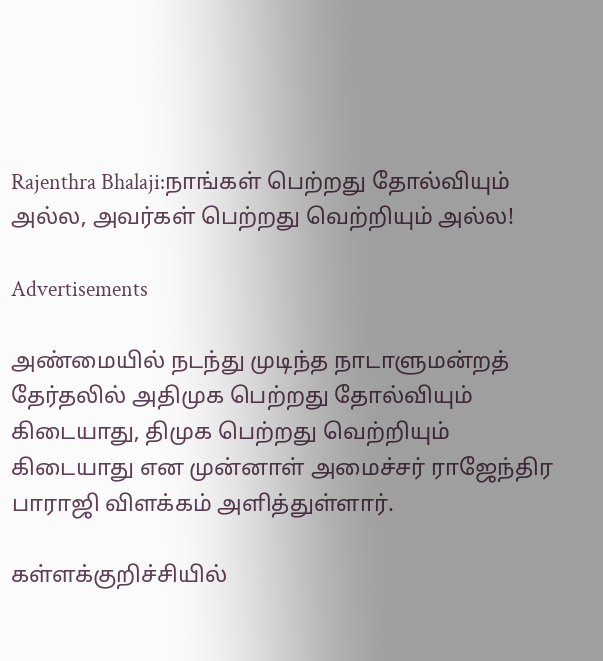Rajenthra Bhalaji:நாங்கள் பெற்றது தோல்வியும் அல்ல, அவர்கள் பெற்றது வெற்றியும் அல்ல!

Advertisements

அண்மையில் நடந்து முடிந்த நாடாளுமன்றத் தேர்தலில் அதிமுக பெற்றது தோல்வியும் கிடையாது, திமுக பெற்றது வெற்றியும் கிடையாது என முன்னாள் அமைச்சர் ராஜேந்திர பாராஜி விளக்கம் அளித்துள்ளார்.

கள்ளக்குறிச்சியில்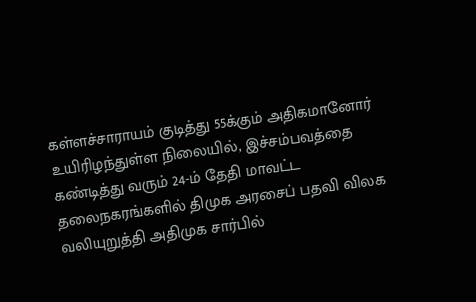கள்ளச்சாராயம் குடித்து 55க்கும் அதிகமானோர் உயிரிழந்துள்ள நிலையில், இச்சம்பவத்தை கண்டித்து வரும் 24-ம் தேதி மாவட்ட தலைநகரங்களில் திமுக அரசைப் பதவி விலக வலியுறுத்தி அதிமுக சார்பில்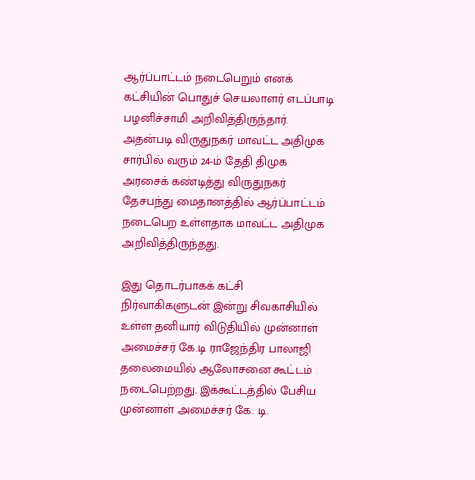ஆர்ப்பாட்டம் நடைபெறும் எனக் கட்சியின் பொதுச் செயலாளர் எடப்பாடி பழனிச்சாமி அறிவித்திருந்தார். அதன்படி விருதுநகர் மாவட்ட அதிமுக சார்பில் வரும் 24-ம் தேதி திமுக அரசைக் கண்டித்து விருதுநகர் தேசபந்து மைதானத்தில் ஆர்ப்பாட்டம் நடைபெற உள்ளதாக மாவட்ட அதிமுக அறிவித்திருந்தது.

இது தொடர்பாகக் கட்சி நிர்வாகிகளுடன் இன்று சிவகாசியில் உள்ள தனியார் விடுதியில் முன்னாள் அமைச்சர் கே.டி ராஜேந்திர பாலாஜி தலைமையில் ஆலோசனை கூட்டம் நடைபெற்றது. இக்கூட்டத்தில் பேசிய முன்னாள் அமைச்சர் கே. டி.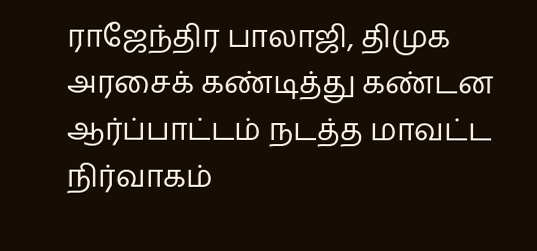ராஜேந்திர பாலாஜி, திமுக அரசைக் கண்டித்து கண்டன ஆர்ப்பாட்டம் நடத்த மாவட்ட நிர்வாகம்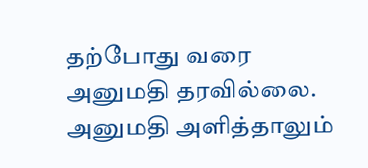தற்போது வரை அனுமதி தரவில்லை. அனுமதி அளித்தாலும்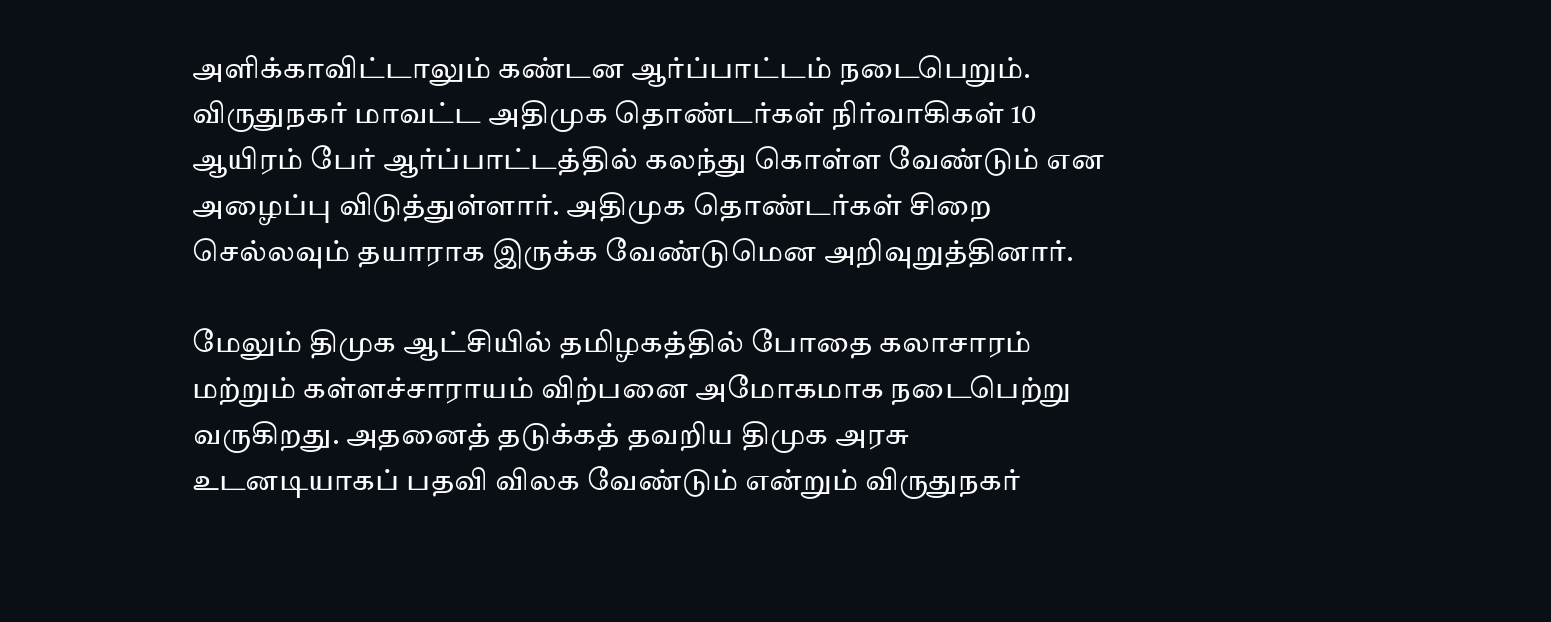அளிக்காவிட்டாலும் கண்டன ஆர்ப்பாட்டம் நடைபெறும். விருதுநகர் மாவட்ட அதிமுக தொண்டர்கள் நிர்வாகிகள் 10 ஆயிரம் பேர் ஆர்ப்பாட்டத்தில் கலந்து கொள்ள வேண்டும் என அழைப்பு விடுத்துள்ளார். அதிமுக தொண்டர்கள் சிறை செல்லவும் தயாராக இருக்க வேண்டுமென அறிவுறுத்தினார்.

மேலும் திமுக ஆட்சியில் தமிழகத்தில் போதை கலாசாரம் மற்றும் கள்ளச்சாராயம் விற்பனை அமோகமாக நடைபெற்று வருகிறது. அதனைத் தடுக்கத் தவறிய திமுக அரசு உடனடியாகப் பதவி விலக வேண்டும் என்றும் விருதுநகர்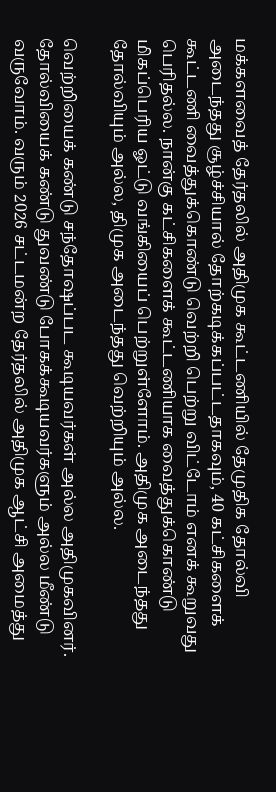மக்களவைத் தேர்தலில் அதிமுக கூட்டணியில் தேமுதிக தோல்வி அடைந்தது சூழ்ச்சியால் தோற்கடிக்கப்பட்டதாகவும், 40 கட்சிகளைக் கூட்டணி வைத்துக்கொண்டு வெற்றி பெற்று விட்டோம் எனக் கூறுவது பெரிதல்ல. நான்கு கட்சிகளைக் கூட்டணியாக வைத்துக்கொண்டு மிகப்பெரிய ஓட்டு வங்கியைப் பெற்றுள்ளோம். அதிமுக அடைந்தது தோல்வியும் அல்ல, திமுக அடைந்தது வெற்றியும் அல்ல.

வெற்றியைக் கண்டு சந்தோஷப்பட கூடியவர்கள் அல்ல அதிமுகவினர். தோல்வியைக் கண்டு துவண்டு போகக்கூடியவர்களும் அல்ல மீண்டு வருவோம். வரும் 2026 சட்டமன்ற தேர்தலில் அதிமுக ஆட்சி அமைத்து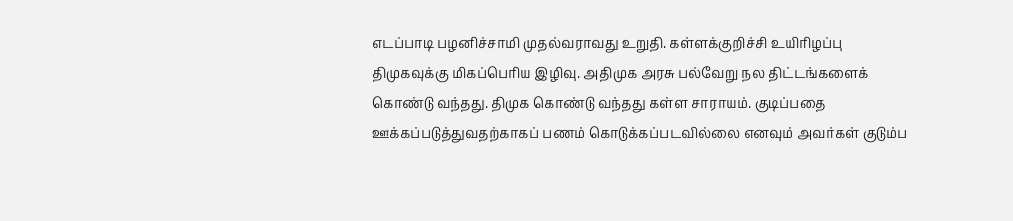எடப்பாடி பழனிச்சாமி முதல்வராவது உறுதி. கள்ளக்குறிச்சி உயிரிழப்பு திமுகவுக்கு மிகப்பெரிய இழிவு. அதிமுக அரசு பல்வேறு நல திட்டங்களைக் கொண்டு வந்தது. திமுக கொண்டு வந்தது கள்ள சாராயம். குடிப்பதை ஊக்கப்படுத்துவதற்காகப் பணம் கொடுக்கப்படவில்லை எனவும் அவர்கள் குடும்ப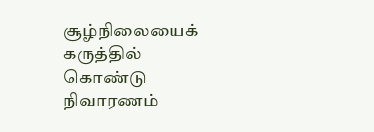சூழ்நிலையைக் கருத்தில் கொண்டு நிவாரணம்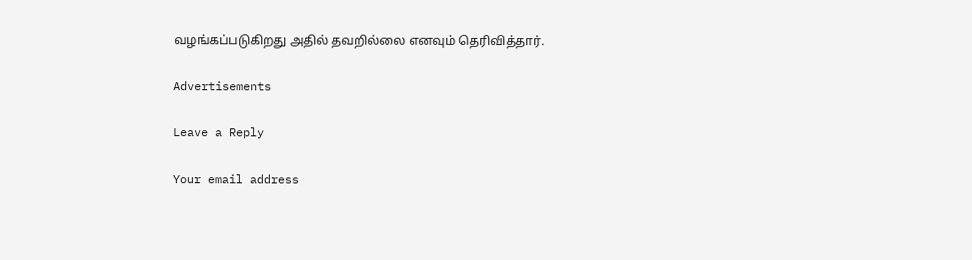வழங்கப்படுகிறது அதில் தவறில்லை எனவும் தெரிவித்தார்.

Advertisements

Leave a Reply

Your email address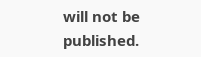will not be published.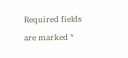Required fields are marked *